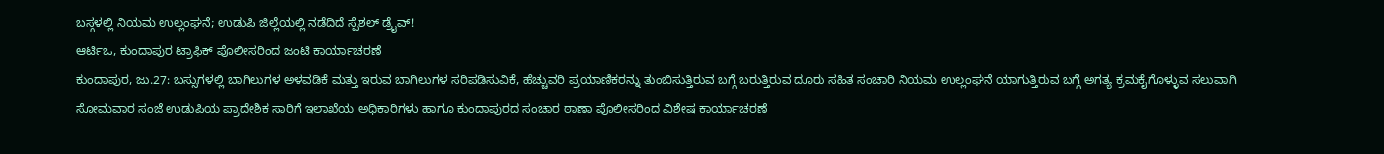ಬಸ್ಗಳಲ್ಲಿ ನಿಯಮ ಉಲ್ಲಂಘನೆ; ಉಡುಪಿ ಜಿಲ್ಲೆಯಲ್ಲಿ ನಡೆದಿದೆ ಸ್ಪೆಶಲ್ ಡ್ರೈವ್!
ಆರ್ಟಿಒ, ಕುಂದಾಪುರ ಟ್ರಾಫಿಕ್ ಪೊಲೀಸರಿಂದ ಜಂಟಿ ಕಾರ್ಯಾಚರಣೆ
ಕುಂದಾಪುರ, ಜು.27: ಬಸ್ಸುಗಳಲ್ಲಿ ಬಾಗಿಲುಗಳ ಅಳವಡಿಕೆ ಮತ್ತು ಇರುವ ಬಾಗಿಲುಗಳ ಸರಿಪಡಿಸುವಿಕೆ, ಹೆಚ್ಚುವರಿ ಪ್ರಯಾಣಿಕರನ್ನು ತುಂಬಿಸುತ್ತಿರುವ ಬಗ್ಗೆ ಬರುತ್ತಿರುವ ದೂರು ಸಹಿತ ಸಂಚಾರಿ ನಿಯಮ ಉಲ್ಲಂಘನೆ ಯಾಗುತ್ತಿರುವ ಬಗ್ಗೆ ಅಗತ್ಯ ಕ್ರಮಕೈಗೊಳ್ಳುವ ಸಲುವಾಗಿ ಸೋಮವಾರ ಸಂಜೆ ಉಡುಪಿಯ ಪ್ರಾದೇಶಿಕ ಸಾರಿಗೆ ಇಲಾಖೆಯ ಅಧಿಕಾರಿಗಳು ಹಾಗೂ ಕುಂದಾಪುರದ ಸಂಚಾರ ಠಾಣಾ ಪೊಲೀಸರಿಂದ ವಿಶೇಷ ಕಾರ್ಯಾಚರಣೆ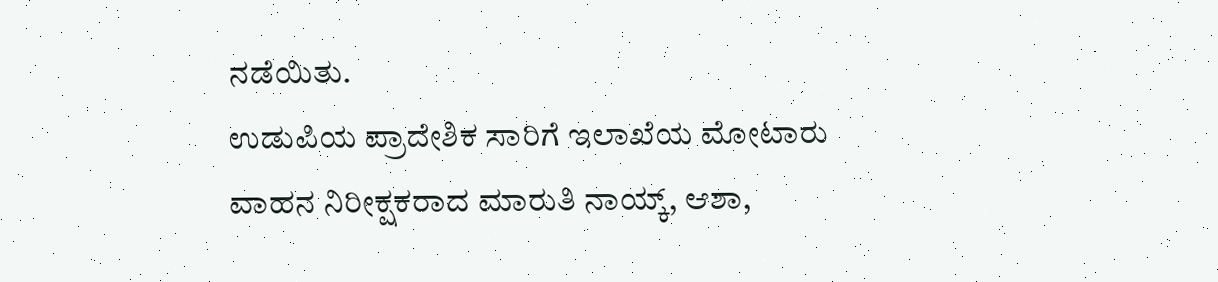ನಡೆಯಿತು.
ಉಡುಪಿಯ ಪ್ರಾದೇಶಿಕ ಸಾರಿಗೆ ಇಲಾಖೆಯ ಮೋಟಾರು ವಾಹನ ನಿರೀಕ್ಷಕರಾದ ಮಾರುತಿ ನಾಯ್ಕ್, ಆಶಾ,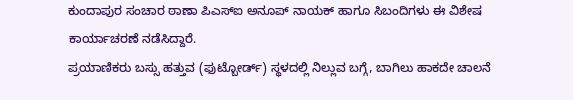ಕುಂದಾಪುರ ಸಂಚಾರ ಠಾಣಾ ಪಿಎಸ್ಐ ಅನೂಪ್ ನಾಯಕ್ ಹಾಗೂ ಸಿಬಂದಿಗಳು ಈ ವಿಶೇಷ ಕಾರ್ಯಾಚರಣೆ ನಡೆಸಿದ್ದಾರೆ.
ಪ್ರಯಾಣಿಕರು ಬಸ್ಸು ಹತ್ತುವ (ಫುಟ್ಬೋರ್ಡ್) ಸ್ಥಳದಲ್ಲಿ ನಿಲ್ಲುವ ಬಗ್ಗೆ, ಬಾಗಿಲು ಹಾಕದೇ ಚಾಲನೆ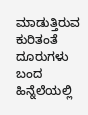ಮಾಡುತ್ತಿರುವ ಕುರಿತಂತೆ ದೂರುಗಳು ಬಂದ ಹಿನ್ನೆಲೆಯಲ್ಲಿ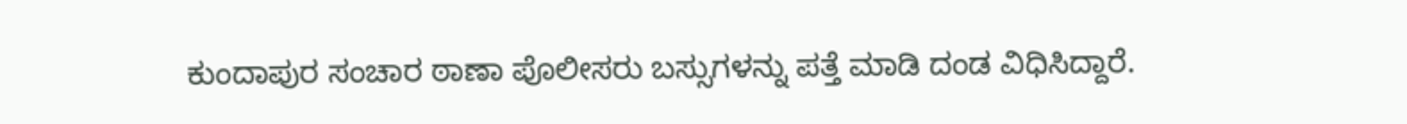ಕುಂದಾಪುರ ಸಂಚಾರ ಠಾಣಾ ಪೊಲೀಸರು ಬಸ್ಸುಗಳನ್ನು ಪತ್ತೆ ಮಾಡಿ ದಂಡ ವಿಧಿಸಿದ್ದಾರೆ.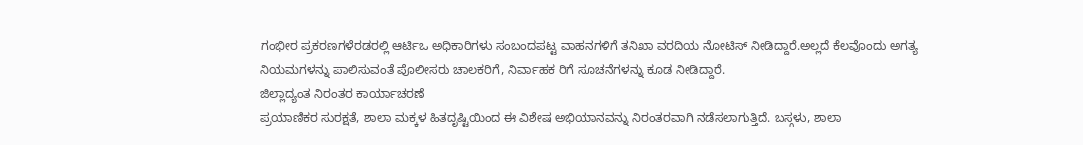ಗಂಭೀರ ಪ್ರಕರಣಗಳೆರಡರಲ್ಲಿ ಆರ್ಟಿಒ ಅಧಿಕಾರಿಗಳು ಸಂಬಂದಪಟ್ಟ ವಾಹನಗಳಿಗೆ ತನಿಖಾ ವರದಿಯ ನೋಟಿಸ್ ನೀಡಿದ್ದಾರೆ.ಅಲ್ಲದೆ ಕೆಲವೊಂದು ಅಗತ್ಯ ನಿಯಮಗಳನ್ನು ಪಾಲಿಸುವಂತೆ ಪೊಲೀಸರು ಚಾಲಕರಿಗೆ, ನಿರ್ವಾಹಕ ರಿಗೆ ಸೂಚನೆಗಳನ್ನು ಕೂಡ ನೀಡಿದ್ದಾರೆ.
ಜಿಲ್ಲಾದ್ಯಂತ ನಿರಂತರ ಕಾರ್ಯಾಚರಣೆ
ಪ್ರಯಾಣಿಕರ ಸುರಕ್ಷತೆ, ಶಾಲಾ ಮಕ್ಕಳ ಹಿತದೃಷ್ಟಿಯಿಂದ ಈ ವಿಶೇಷ ಅಭಿಯಾನವನ್ನು ನಿರಂತರವಾಗಿ ನಡೆಸಲಾಗುತ್ತಿದೆ. ಬಸ್ಗಳು, ಶಾಲಾ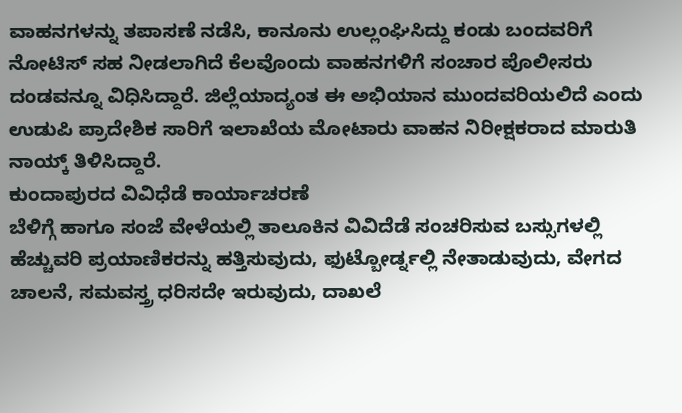ವಾಹನಗಳನ್ನು ತಪಾಸಣೆ ನಡೆಸಿ, ಕಾನೂನು ಉಲ್ಲಂಘಿಸಿದ್ದು ಕಂಡು ಬಂದವರಿಗೆ ನೋಟಿಸ್ ಸಹ ನೀಡಲಾಗಿದೆ ಕೆಲವೊಂದು ವಾಹನಗಳಿಗೆ ಸಂಚಾರ ಪೊಲೀಸರು ದಂಡವನ್ನೂ ವಿಧಿಸಿದ್ದಾರೆ. ಜಿಲ್ಲೆಯಾದ್ಯಂತ ಈ ಅಭಿಯಾನ ಮುಂದವರಿಯಲಿದೆ ಎಂದು ಉಡುಪಿ ಪ್ರಾದೇಶಿಕ ಸಾರಿಗೆ ಇಲಾಖೆಯ ಮೋಟಾರು ವಾಹನ ನಿರೀಕ್ಷಕರಾದ ಮಾರುತಿ ನಾಯ್ಕ್ ತಿಳಿಸಿದ್ದಾರೆ.
ಕುಂದಾಪುರದ ವಿವಿಧೆಡೆ ಕಾರ್ಯಾಚರಣೆ
ಬೆಳಿಗ್ಗೆ ಹಾಗೂ ಸಂಜೆ ವೇಳೆಯಲ್ಲಿ ತಾಲೂಕಿನ ವಿವಿದೆಡೆ ಸಂಚರಿಸುವ ಬಸ್ಸುಗಳಲ್ಲಿ ಹೆಚ್ಚುವರಿ ಪ್ರಯಾಣಿಕರನ್ನು ಹತ್ತಿಸುವುದು, ಫುಟ್ಬೋರ್ಡ್ನಲ್ಲಿ ನೇತಾಡುವುದು, ವೇಗದ ಚಾಲನೆ, ಸಮವಸ್ತ್ರ ಧರಿಸದೇ ಇರುವುದು, ದಾಖಲೆ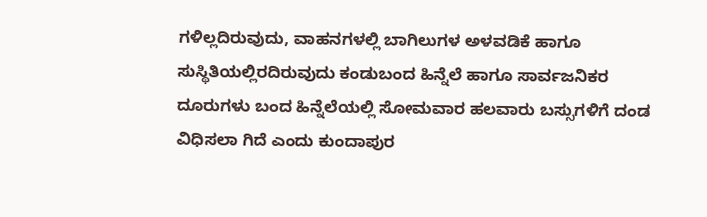ಗಳಿಲ್ಲದಿರುವುದು, ವಾಹನಗಳಲ್ಲಿ ಬಾಗಿಲುಗಳ ಅಳವಡಿಕೆ ಹಾಗೂ ಸುಸ್ಥಿತಿಯಲ್ಲಿರದಿರುವುದು ಕಂಡುಬಂದ ಹಿನ್ನೆಲೆ ಹಾಗೂ ಸಾರ್ವಜನಿಕರ ದೂರುಗಳು ಬಂದ ಹಿನ್ನೆಲೆಯಲ್ಲಿ ಸೋಮವಾರ ಹಲವಾರು ಬಸ್ಸುಗಳಿಗೆ ದಂಡ ವಿಧಿಸಲಾ ಗಿದೆ ಎಂದು ಕುಂದಾಪುರ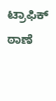ಟ್ರಾಫಿಕ್ ಠಾಣೆ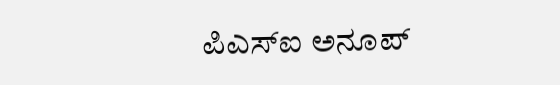ಪಿಎಸ್ಐ ಅನೂಪ್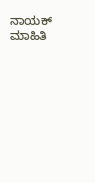ನಾಯಕ್ ಮಾಹಿತಿ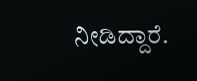ನೀಡಿದ್ದಾರೆ.